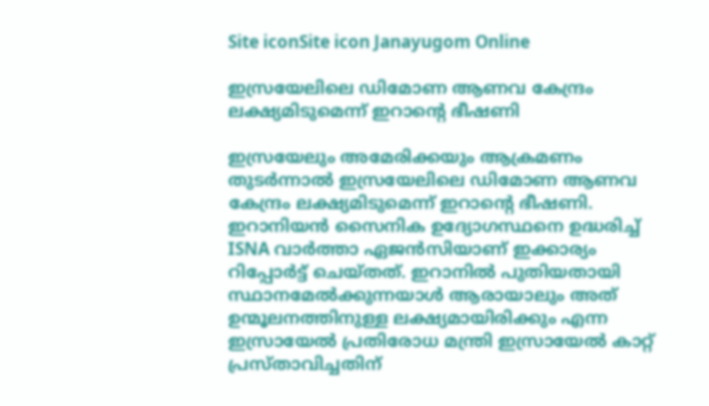Site iconSite icon Janayugom Online

ഇസ്രയേലിലെ ഡിമോണ ആണവ കേന്ദ്രം ലക്ഷ്യമിടുമെന്ന് ഇറാന്റെ ഭീഷണി

ഇസ്രയേലും അമേരിക്കയും ആക്രമണം തുടർന്നാൽ ഇസ്രയേലിലെ ഡിമോണ ആണവ കേന്ദ്രം ലക്ഷ്യമിടുമെന്ന് ഇറാന്റെ ഭീഷണി. ഇറാനിയൻ സൈനിക ഉദ്യോഗസ്ഥനെ ഉദ്ധരിച്ച് ISNA വാർത്താ ഏജൻസിയാണ് ഇക്കാര്യം റിപ്പോർട്ട് ചെയ്തത്. ഇറാനിൽ പുതിയതായി സ്ഥാനമേൽക്കുന്നയാൾ ആരായാലും അത് ഉന്മൂലനത്തിനുള്ള ലക്ഷ്യമായിരിക്കും എന്ന ഇസ്രായേൽ പ്രതിരോധ മന്ത്രി ഇസ്രായേൽ കാറ്റ് പ്രസ്താവിച്ചതിന്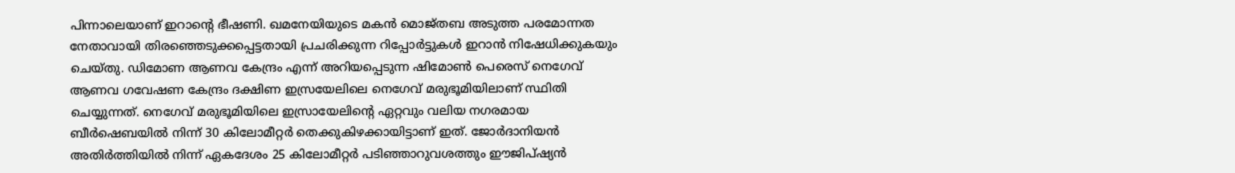പിന്നാലെയാണ് ഇറാന്റെ ഭീഷണി. ഖമനേയിയുടെ മകൻ മൊജ്തബ അടുത്ത പരമോന്നത നേതാവായി തിരഞ്ഞെടുക്കപ്പെട്ടതായി പ്രചരിക്കുന്ന റിപ്പോർട്ടുകൾ ഇറാൻ നിഷേധിക്കുകയും ചെയ്തു. ഡിമോണ ആണവ കേന്ദ്രം എന്ന് അറിയപ്പെടുന്ന ഷിമോൺ പെരെസ് നെഗേവ് ആണവ ഗവേഷണ കേന്ദ്രം ദക്ഷിണ ഇസ്രയേലിലെ നെഗേവ് മരുഭൂമിയിലാണ് സ്ഥിതി ചെയ്യുന്നത്. നെഗേവ് മരുഭൂമിയിലെ ഇസ്രായേലിന്റെ ഏറ്റവും വലിയ നഗരമായ ബീർഷെബയിൽ നിന്ന് 30 കിലോമീറ്റർ തെക്കുകിഴക്കായിട്ടാണ് ഇത്. ജോർദാനിയൻ അതിർത്തിയിൽ നിന്ന് ഏകദേശം 25 കിലോമീറ്റർ പടിഞ്ഞാറുവശത്തും ഈജിപ്ഷ്യൻ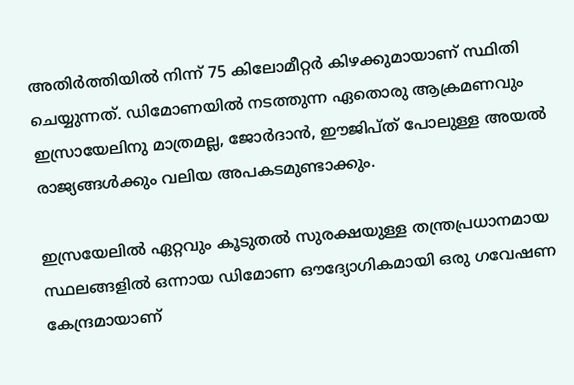അതിർത്തിയിൽ നിന്ന് 75 കിലോമീറ്റർ കിഴക്കുമായാണ് സ്ഥിതി ചെയ്യുന്നത്. ഡിമോണയിൽ നടത്തുന്ന ഏതൊരു ആക്രമണവും ഇസ്രായേലിനു മാത്രമല്ല, ജോർദാൻ, ഈജിപ്ത് പോലുള്ള അയൽ രാജ്യങ്ങൾക്കും വലിയ അപകടമുണ്ടാക്കും.

ഇസ്രയേലിൽ ഏറ്റവും കൂടുതൽ സുരക്ഷയുള്ള തന്ത്രപ്രധാനമായ സ്ഥലങ്ങളിൽ ഒന്നായ ഡിമോണ ഔദ്യോഗികമായി ഒരു ഗവേഷണ കേന്ദ്രമായാണ്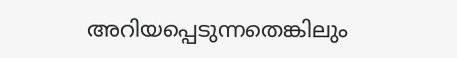അറിയപ്പെടുന്നതെങ്കിലും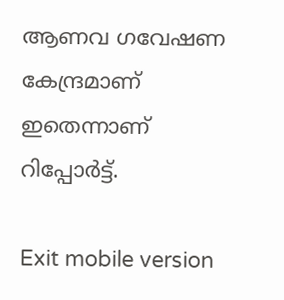ആണവ ഗവേഷണ കേന്ദ്രമാണ് ഇതെന്നാണ് റിപ്പോർട്ട്.

Exit mobile version